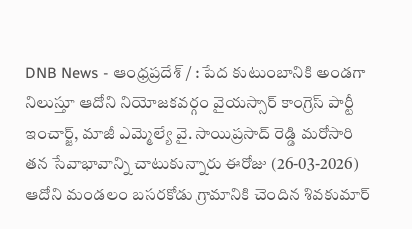DNB News - ఆంధ్రప్రదేశ్ / : పేద కుటుంబానికి అండగా నిలుస్తూ ఆదోని నియోజకవర్గం వైయస్సార్ కాంగ్రెస్ పార్టీ ఇంచార్జ్, మాజీ ఎమ్మెల్యే వై. సాయిప్రసాద్ రెడ్డి మరోసారి తన సేవాభావాన్ని చాటుకున్నారు ఈరోజు (26-03-2026) ఆదోని మండలం బసరకోడు గ్రామానికి చెందిన శివకుమార్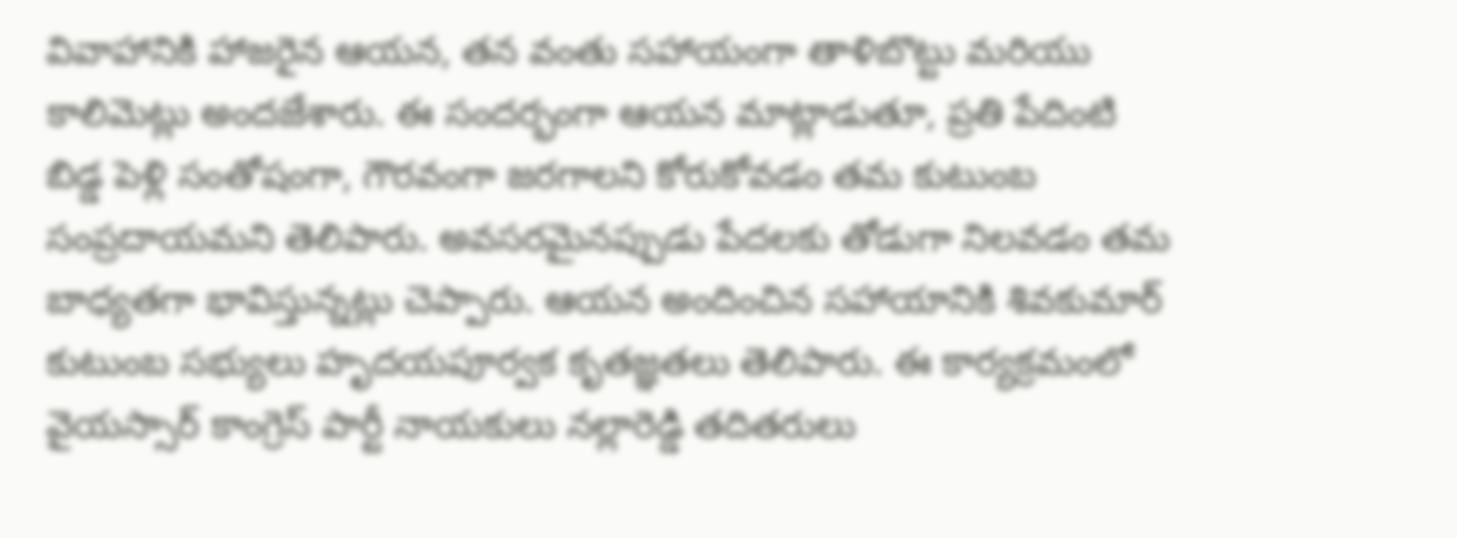వివాహానికి హాజరైన ఆయన, తన వంతు సహాయంగా తాళిబొట్టు మరియు కాలిమెట్లు అందజేశారు. ఈ సందర్భంగా ఆయన మాట్లాడుతూ, ప్రతి పేదింటి బిడ్డ పెళ్లి సంతోషంగా, గౌరవంగా జరగాలని కోరుకోవడం తమ కుటుంబ సంప్రదాయమని తెలిపారు. అవసరమైనప్పుడు పేదలకు తోడుగా నిలవడం తమ బాధ్యతగా భావిస్తున్నట్లు చెప్పారు. ఆయన అందించిన సహాయానికి శివకుమార్ కుటుంబ సభ్యులు హృదయపూర్వక కృతజ్ఞతలు తెలిపారు. ఈ కార్యక్రమంలో వైయస్సార్ కాంగ్రెస్ పార్టీ నాయకులు నల్లారెడ్డి తదితరులు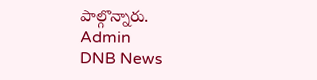పాల్గొన్నారు.
Admin
DNB News